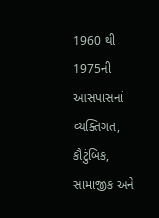1960 થી 1975ની આસપાસનાં વ્યક્તિગત, કૌટુંબિક, સામાજીક અને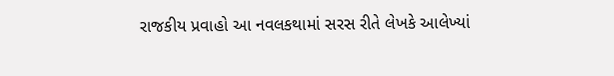રાજકીય પ્રવાહો આ નવલકથામાં સરસ રીતે લેખકે આલેખ્યાં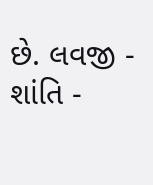છે. લવજી - શાંતિ -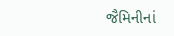જૈમિનીનાં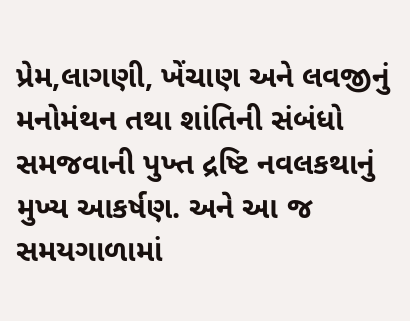પ્રેમ,લાગણી, ખેંચાણ અને લવજીનું મનોમંથન તથા શાંતિની સંબંધો સમજવાની પુખ્ત દ્રષ્ટિ નવલકથાનું મુખ્ય આકર્ષણ. અને આ જ સમયગાળામાં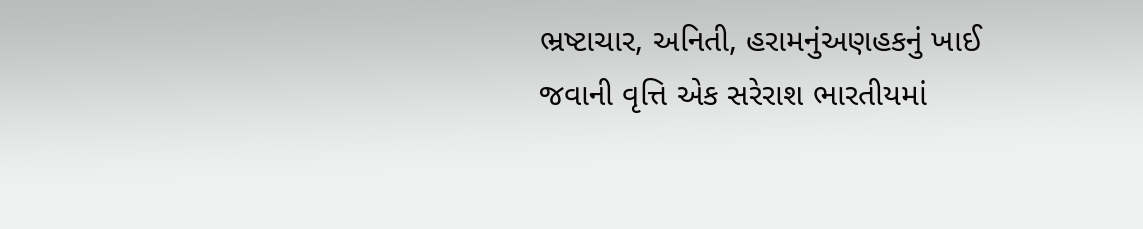ભ્રષ્ટાચાર, અનિતી, હરામનુંઅણહકનું ખાઈ જવાની વૃત્તિ એક સરેરાશ ભારતીયમાં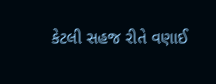કેટલી સહજ રીતે વણાઈ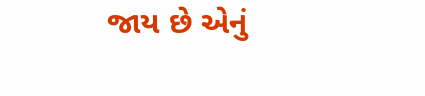જાય છે એનું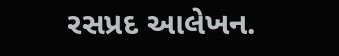રસપ્રદ આલેખન.